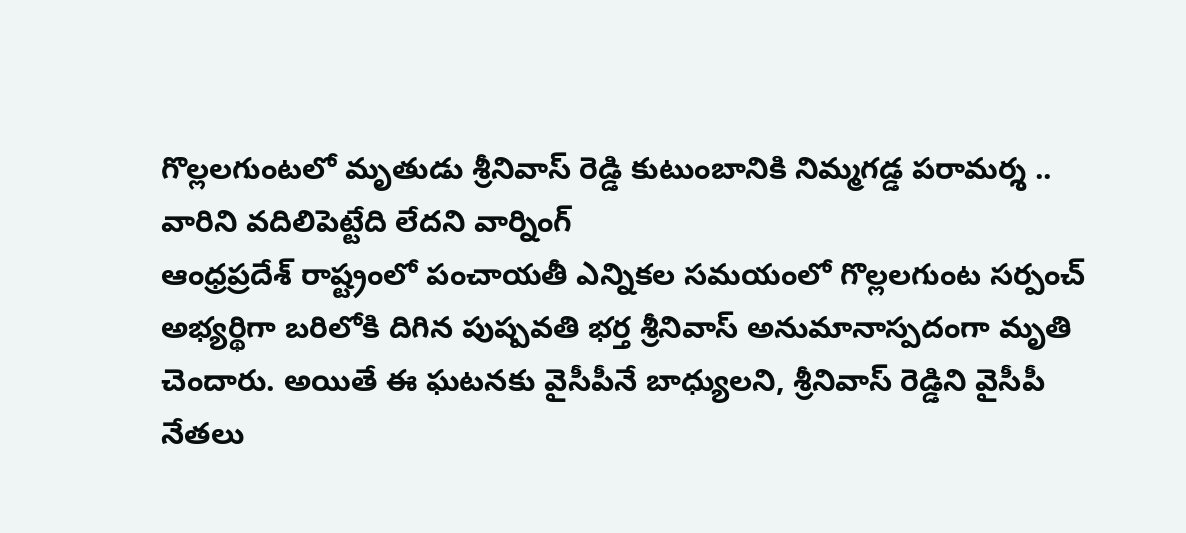గొల్లలగుంటలో మృతుడు శ్రీనివాస్ రెడ్డి కుటుంబానికి నిమ్మగడ్డ పరామర్శ .. వారిని వదిలిపెట్టేది లేదని వార్నింగ్
ఆంధ్రప్రదేశ్ రాష్ట్రంలో పంచాయతీ ఎన్నికల సమయంలో గొల్లలగుంట సర్పంచ్ అభ్యర్థిగా బరిలోకి దిగిన పుష్పవతి భర్త శ్రీనివాస్ అనుమానాస్పదంగా మృతి చెందారు. అయితే ఈ ఘటనకు వైసీపీనే బాధ్యులని, శ్రీనివాస్ రెడ్డిని వైసీపీ నేతలు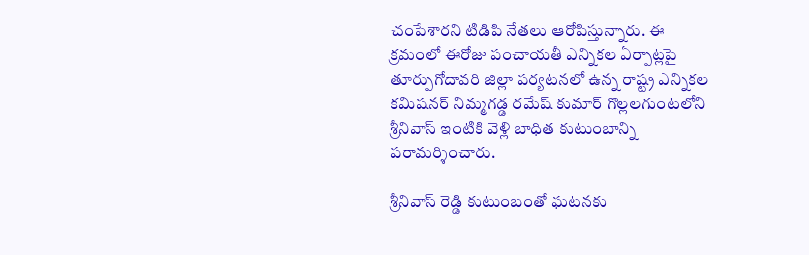చంపేశారని టిడిపి నేతలు ఆరోపిస్తున్నారు. ఈ క్రమంలో ఈరోజు పంచాయతీ ఎన్నికల ఏర్పాట్లపై తూర్పుగోదావరి జిల్లా పర్యటనలో ఉన్న రాష్ట్ర ఎన్నికల కమిషనర్ నిమ్మగడ్డ రమేష్ కుమార్ గొల్లలగుంటలోని శ్రీనివాస్ ఇంటికి వెళ్లి బాధిత కుటుంబాన్ని పరామర్శించారు.

శ్రీనివాస్ రెడ్డి కుటుంబంతో ఘటనకు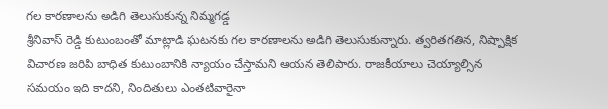గల కారణాలను అడిగి తెలుసుకున్న నిమ్మగడ్డ
శ్రీనివాస్ రెడ్డి కుటుంబంతో మాట్లాడి ఘటనకు గల కారణాలను అడిగి తెలుసుకున్నారు. త్వరితగతిన, నిష్పాక్షిక విచారణ జరిపి బాధిత కుటుంబానికి న్యాయం చేస్తామని ఆయన తెలిపారు. రాజకీయాలు చెయ్యాల్సిన సమయం ఇది కాదని, నిందితులు ఎంతటివారైనా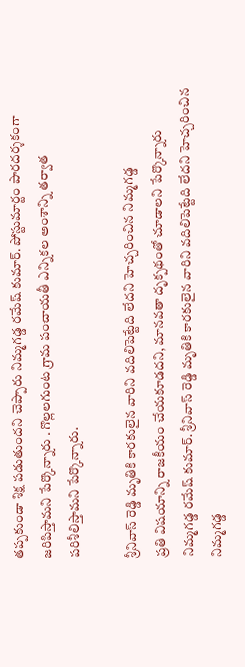తప్పకుండా శిక్ష పడుతుందని చెప్పారు నిమ్మగడ్డ రమేష్ కుమార్. పోస్టుమార్టం పారదర్శకంగా జరిపిస్తామని పేర్కొన్నారు . గొల్లలగుంట గ్రామ పంచాయతీ ఎన్నికల అంశాన్ని తర్వాత పరిశీలిస్తామని పేర్కొన్నారు.

శ్రీనివాస్ రెడ్డి మృతికి కారకులైన వారిని వదిలిపెట్టేది లేదని హెచ్చరించిన నిమ్మగడ్డ
ప్రతి విషయాన్ని రాజకీయం చేయకూడదని, మానవతా దృక్పథంతో చూడాలని పేర్కొన్నారు నిమ్మగడ్డ రమేష్ కుమార్. శ్రీనివాస్ రెడ్డి మృతికి కారకులైన వారిని వదిలిపెట్టేది లేదని హెచ్చరించిన నిమ్మగడ్డ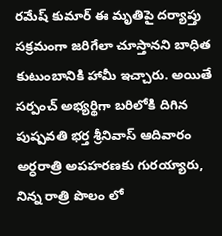రమేష్ కుమార్ ఈ మృతిపై దర్యాప్తు సక్రమంగా జరిగేలా చూస్తానని బాధిత కుటుంబానికి హామీ ఇచ్చారు. అయితే సర్పంచ్ అభ్యర్థిగా బరిలోకి దిగిన పుష్పవతి భర్త శ్రీనివాస్ ఆదివారం అర్ధరాత్రి అపహరణకు గురయ్యారు, నిన్న రాత్రి పొలం లో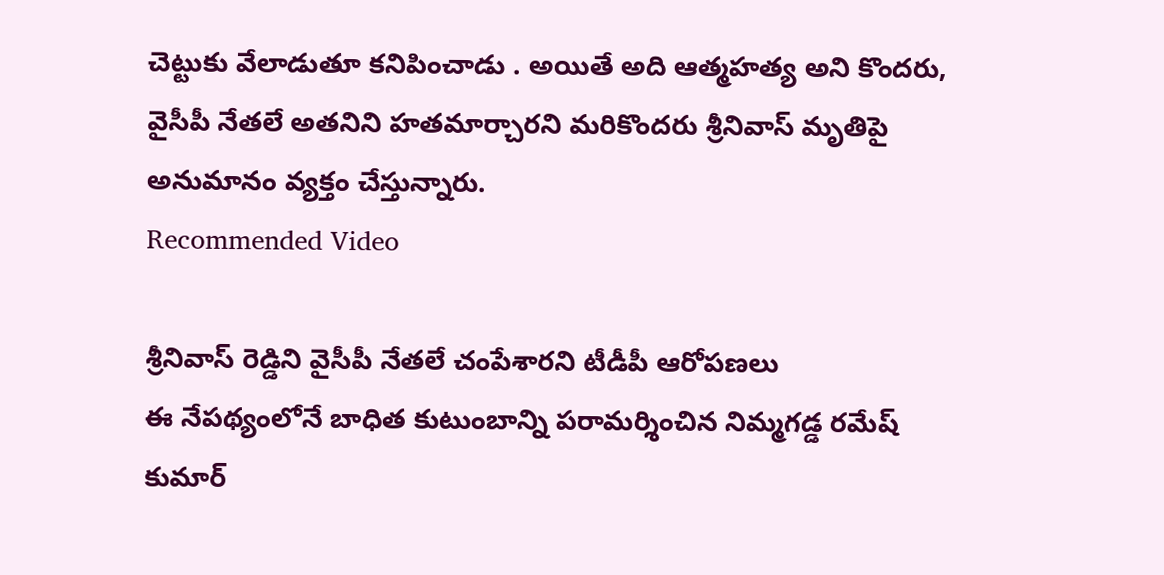చెట్టుకు వేలాడుతూ కనిపించాడు . అయితే అది ఆత్మహత్య అని కొందరు, వైసీపీ నేతలే అతనిని హతమార్చారని మరికొందరు శ్రీనివాస్ మృతిపై అనుమానం వ్యక్తం చేస్తున్నారు.
Recommended Video

శ్రీనివాస్ రెడ్డిని వైసీపీ నేతలే చంపేశారని టీడీపీ ఆరోపణలు
ఈ నేపథ్యంలోనే బాధిత కుటుంబాన్ని పరామర్శించిన నిమ్మగడ్డ రమేష్ కుమార్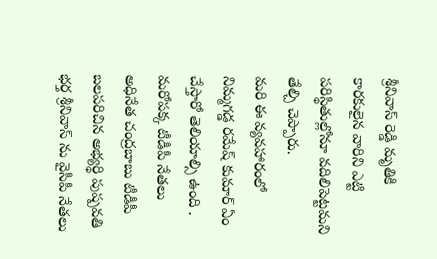శ్రీనివాస్ రెడ్డి మృతికి కారకులైన వారిని ఎట్టి పరిస్థితుల్లోనూ వదిలిపెట్టమని తేల్చి చెప్పారు.
మరి ఈ వ్యవహారంలో నిమ్మగడ్డ రమేష్ కుమార్ ఏం చేస్తారో తెలియాల్సి ఉంది . మరోపక్క టీడీపీ నేతలు అధినేత చంద్రబాబు టీడీపీ బలపరిచిన అభ్యర్థి పుష్పవతి భర్త శ్రీనివాస్ ను వైసీపీ నేతలు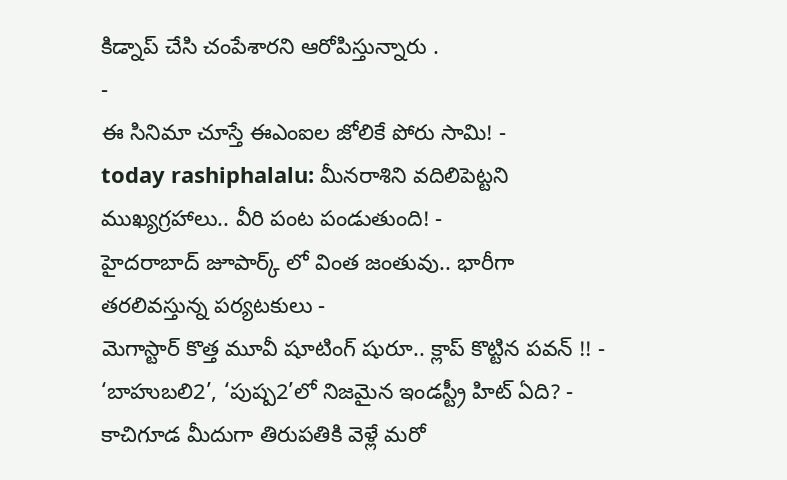కిడ్నాప్ చేసి చంపేశారని ఆరోపిస్తున్నారు .
-
ఈ సినిమా చూస్తే ఈఎంఐల జోలికే పోరు సామి! -
today rashiphalalu: మీనరాశిని వదిలిపెట్టని ముఖ్యగ్రహాలు.. వీరి పంట పండుతుంది! -
హైదరాబాద్ జూపార్క్ లో వింత జంతువు.. భారీగా తరలివస్తున్న పర్యటకులు -
మెగాస్టార్ కొత్త మూవీ షూటింగ్ షురూ.. క్లాప్ కొట్టిన పవన్ !! -
‘బాహుబలి2’, ‘పుష్ప2’లో నిజమైన ఇండస్ట్రీ హిట్ ఏది? -
కాచిగూడ మీదుగా తిరుపతికి వెళ్లే మరో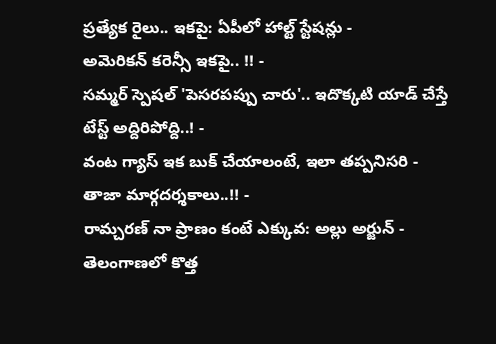ప్రత్యేక రైలు.. ఇకపై: ఏపీలో హాల్ట్ స్టేషన్లు -
అమెరికన్ కరెన్సీ ఇకపై.. !! -
సమ్మర్ స్పెషల్ 'పెసరపప్పు చారు'.. ఇదొక్కటి యాడ్ చేస్తే టేస్ట్ అద్దిరిపోద్ది..! -
వంట గ్యాస్ ఇక బుక్ చేయాలంటే, ఇలా తప్పనిసరి - తాజా మార్గదర్శకాలు..!! -
రామ్చరణ్ నా ప్రాణం కంటే ఎక్కువ: అల్లు అర్జున్ -
తెలంగాణలో కొత్త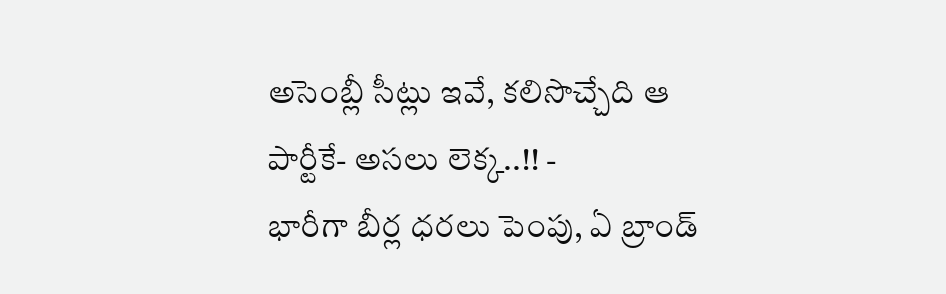అసెంబ్లీ సీట్లు ఇవే, కలిసొచ్చేది ఆ పార్టీకే- అసలు లెక్క..!! -
భారీగా బీర్ల ధరలు పెంపు, ఏ బ్రాండ్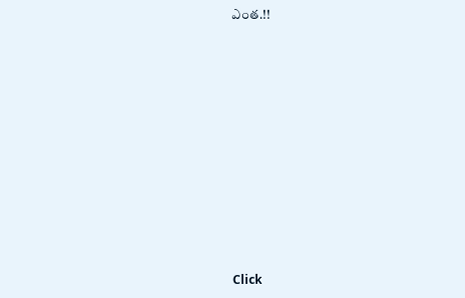ఎంత.!!












Click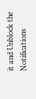it and Unblock the Notifications